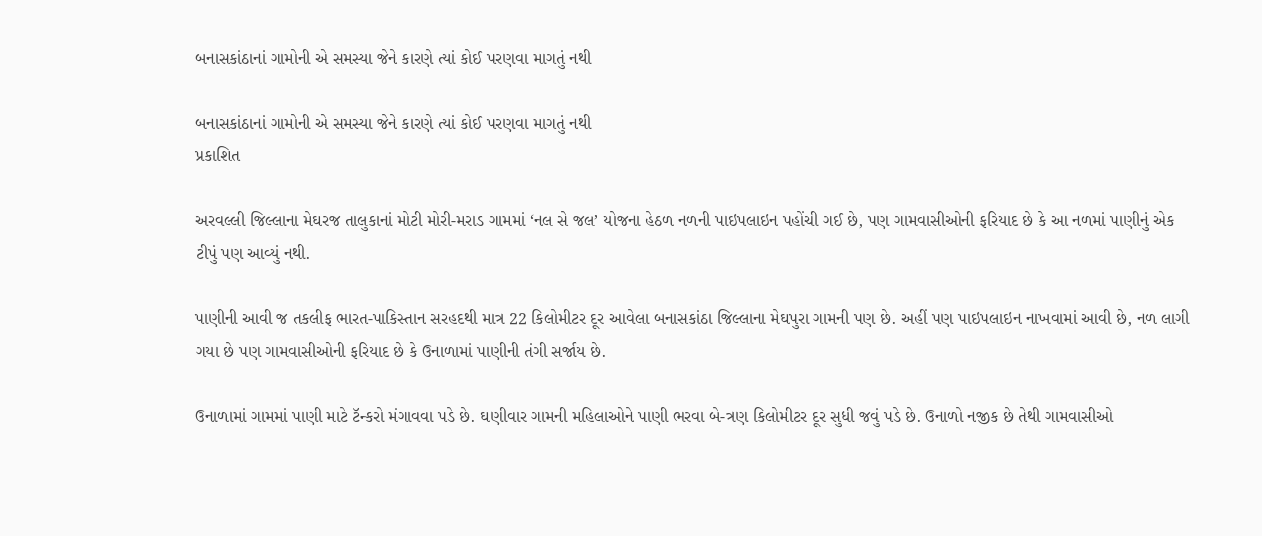બનાસકાંઠાનાં ગામોની એ સમસ્યા જેને કારણે ત્યાં કોઈ પરણવા માગતું નથી

બનાસકાંઠાનાં ગામોની એ સમસ્યા જેને કારણે ત્યાં કોઈ પરણવા માગતું નથી
પ્રકાશિત

અરવલ્લી જિલ્લાના મેઘરજ તાલુકાનાં મોટી મોરી-મરાડ ગામમાં ‘નલ સે જલ’ યોજના હેઠળ નળની પાઇપલાઇન પહોંચી ગઈ છે, પણ ગામવાસીઓની ફરિયાદ છે કે આ નળમાં પાણીનું એક ટીપું પણ આવ્યું નથી.

પાણીની આવી જ તકલીફ ભારત-પાકિસ્તાન સરહદથી માત્ર 22 કિલોમીટર દૂર આવેલા બનાસકાંઠા જિલ્લાના મેઘપુરા ગામની પણ છે. અહીં પણ પાઇપલાઇન નાખવામાં આવી છે, નળ લાગી ગયા છે પણ ગામવાસીઓની ફરિયાદ છે કે ઉનાળામાં પાણીની તંગી સર્જાય છે.

ઉનાળામાં ગામમાં પાણી માટે ટૅન્કરો મંગાવવા પડે છે. ઘણીવાર ગામની મહિલાઓને પાણી ભરવા બે-ત્રણ કિલોમીટર દૂર સુધી જવું પડે છે. ઉનાળો નજીક છે તેથી ગામવાસીઓ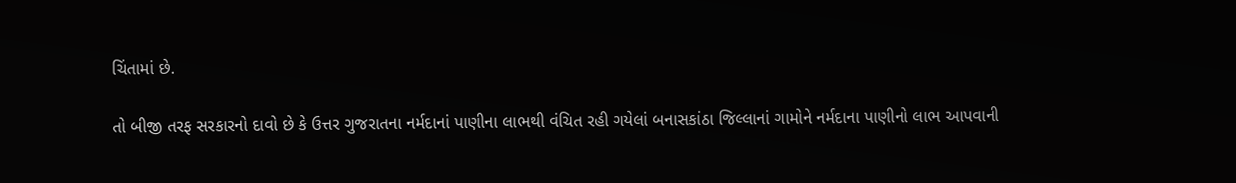ચિંતામાં છે.

તો બીજી તરફ સરકારનો દાવો છે કે ઉત્તર ગુજરાતના નર્મદાનાં પાણીના લાભથી વંચિત રહી ગયેલાં બનાસકાંઠા જિલ્લાનાં ગામોને નર્મદાના પાણીનો લાભ આપવાની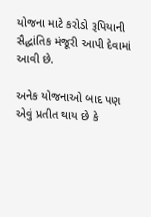યોજના માટે કરોડો રૂપિયાની સૈદ્ધાંતિક મંજૂરી આપી દેવામાં આવી છે.

અનેક યોજનાઓ બાદ પણ એવું પ્રતીત થાય છે કે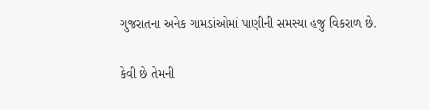ગુજરાતના અનેક ગામડાંઓમાં પાણીની સમસ્યા હજુ વિકરાળ છે.

કેવી છે તેમની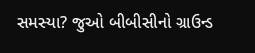સમસ્યા? જુઓ બીબીસીનો ગ્રાઉન્ડ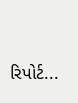રિપોર્ટ...